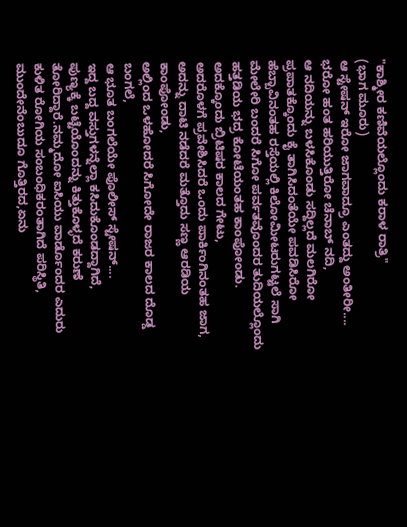"ಕಾಶ್ಮೀರ ಕಣಿವೆಯಲ್ಲೊಂದು ಕರಾಳ ರಾತ್ರಿ"
(ಭಾಗ ಮೂರು)
ಆ ಸ್ಟೇಷನ್ ಇರೋ ಜಾಗವಾದ್ರೂ ಎಂತದ್ದು ಅಂತೀರೀ....
ಭರೋ ಹಂತ ಹರಿಯುತ್ತಿರೋ ಚೆನಾಬ್ ನದಿ,
ಆ ನದಿಯನ್ನು ಬಳಸಿಕೊಂಡು ಸದ್ದಿಲ್ಲದೆ ಮಲಗಿರೋ ಪ್ರಪಾತಕ್ಕೊಂದು ಕೈ ತಾಗಿಸಿದಂತೆಯೇ ಪವಡಿಸಿರೋ ಹೆಬ್ಬಾವಿನಂತಹ ರಸ್ತೆಯಲ್ಲಿ ಕಿಲೋಮೀಟರುಗಟ್ಟಲೆ ಸಾಗಿ ಮೇಲೇರಿ ಬಂದರೆ ಸಿಗೋ ಪರ್ವತವೊಂದರ ತುದಿಯಲ್ಲೊಂದು ಹತ್ತಡಿಯ ಭದ್ರ ಕೋಟೆಯಂತಹ ಕಾಂಪೋಂಡು.
ಅದಕ್ಕೊಂದು ಬ್ರಿಟಿಷರ ಕಾಲದ ಗೇಟು,
ಅದರೊಳಗೆ ಪ್ರವೇಶಿಸಿದರೆ ಒಂದು ಪಾರ್ಕಿಂಗಿನಂತಹ ಜಾಗ,
ಅದನ್ನು ದಾಟಿ ನಡೆದರೆ ಮತ್ತೊದು ಸಣ್ಣ ಆರಡಿಯ ಕಾಂಪೋಂಡು,
ಅಲ್ಲಿಂದ ಒಳಹೋದರೆ ಸಿಗೋದೇ ರಾಜರ ಕಾಲದ ದೊಡ್ಡ ಬಂಗಲೆ,
ಆ ಭೂತ ಬಂಗಲೆಯೇ ಪೊಲೀಸ್ ಸ್ಟೇಷನ್....
ಇದ್ದ ಬದ್ದ ವಸ್ತುಗಳನ್ನೆಲ್ಲಾ ಕಸಿದುಕೊಂಡದ್ದಾಗಿದೆ,
ಪುಣ್ಯಕ್ಕೆ ಬಟ್ಟೆಯೊಂದನ್ನು ಕಿತ್ತುಕೊಳ್ಳದೆ ಕರುಣೆ ತೋರಿದ್ದಾರೆ.ನಮ್ಮದೋ ಐಸಿಯು ವಾರ್ಡೊಂದರ ಎದುರು ಕುಳಿತ ರೋಗಿಯ ಸಂಬಂಧಿಕರಂತಾಗಿದೆ ಪರಿಸ್ಥಿತಿ, ಮುಂದೇನೆಂಬುದೂ ಗೊತ್ತಿರದ,ಏನು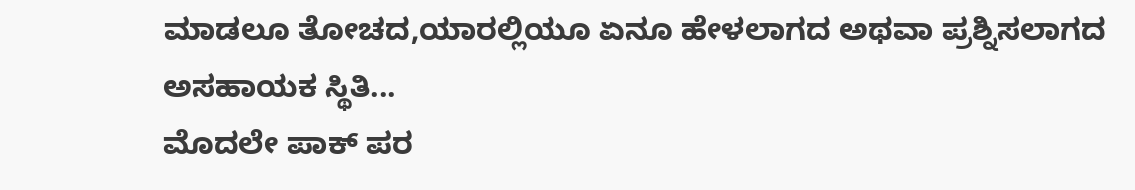ಮಾಡಲೂ ತೋಚದ,ಯಾರಲ್ಲಿಯೂ ಏನೂ ಹೇಳಲಾಗದ ಅಥವಾ ಪ್ರಶ್ನಿಸಲಾಗದ ಅಸಹಾಯಕ ಸ್ಥಿತಿ...
ಮೊದಲೇ ಪಾಕ್ ಪರ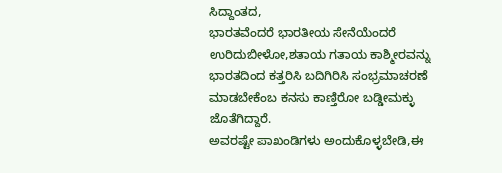ಸಿದ್ದಾಂತದ,
ಭಾರತವೆಂದರೆ ಭಾರತೀಯ ಸೇನೆಯೆಂದರೆ ಉರಿದುಬೀಳೋ,ಶತಾಯ ಗತಾಯ ಕಾಶ್ಮೀರವನ್ನು ಭಾರತದಿಂದ ಕತ್ತರಿಸಿ ಬದಿಗಿರಿಸಿ ಸಂಭ್ರಮಾಚರಣೆ ಮಾಡಬೇಕೆಂಬ ಕನಸು ಕಾಣ್ತಿರೋ ಬಡ್ಡೀಮಕ್ಳು ಜೊತೆಗಿದ್ದಾರೆ.
ಅವರಷ್ಟೇ ಪಾಖಂಡಿಗಳು ಅಂದುಕೊಳ್ಳಬೇಡಿ,ಈ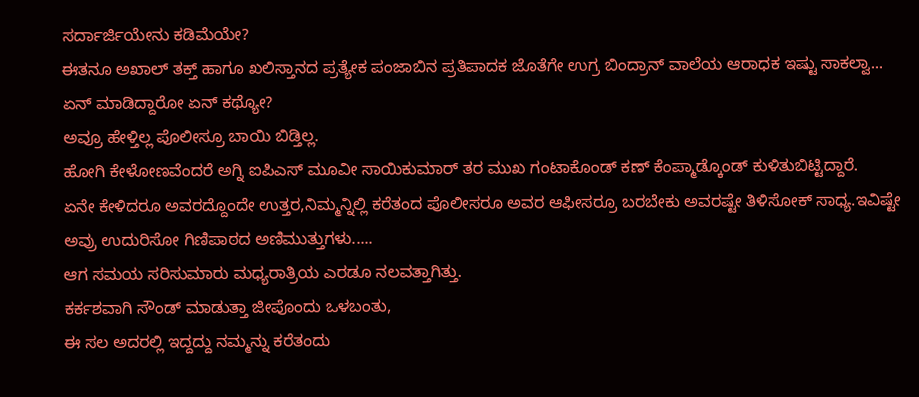ಸರ್ದಾರ್ಜಿಯೇನು ಕಡಿಮೆಯೇ?
ಈತನೂ ಅಖಾಲ್ ತಕ್ತ್ ಹಾಗೂ ಖಲಿಸ್ತಾನದ ಪ್ರತ್ಯೇಕ ಪಂಜಾಬಿನ ಪ್ರತಿಪಾದಕ ಜೊತೆಗೇ ಉಗ್ರ ಬಿಂದ್ರಾನ್ ವಾಲೆಯ ಆರಾಧಕ ಇಷ್ಟು ಸಾಕಲ್ವಾ...
ಏನ್ ಮಾಡಿದ್ದಾರೋ ಏನ್ ಕಥ್ಯೋ?
ಅವ್ರೂ ಹೇಳ್ತಿಲ್ಲ ಪೊಲೀಸ್ರೂ ಬಾಯಿ ಬಿಡ್ತಿಲ್ಲ.
ಹೋಗಿ ಕೇಳೋಣವೆಂದರೆ ಅಗ್ನಿ ಐಪಿಎಸ್ ಮೂವೀ ಸಾಯಿಕುಮಾರ್ ತರ ಮುಖ ಗಂಟಾಕೊಂಡ್ ಕಣ್ ಕೆಂಪ್ಮಾಡ್ಕೊಂಡ್ ಕುಳಿತುಬಿಟ್ಟಿದ್ದಾರೆ.
ಏನೇ ಕೇಳಿದರೂ ಅವರದ್ದೊಂದೇ ಉತ್ತರ,ನಿಮ್ಮನ್ನಿಲ್ಲಿ ಕರೆತಂದ ಪೊಲೀಸರೂ ಅವರ ಆಫೀಸರ್ರೂ ಬರಬೇಕು ಅವರಷ್ಟೇ ತಿಳಿಸೋಕ್ ಸಾಧ್ಯ.ಇವಿಷ್ಟೇ ಅವ್ರು ಉದುರಿಸೋ ಗಿಣಿಪಾಠದ ಅಣಿಮುತ್ತುಗಳು.....
ಆಗ ಸಮಯ ಸರಿಸುಮಾರು ಮಧ್ಯರಾತ್ರಿಯ ಎರಡೂ ನಲವತ್ತಾಗಿತ್ತು.
ಕರ್ಕಶವಾಗಿ ಸೌಂಡ್ ಮಾಡುತ್ತಾ ಜೀಪೊಂದು ಒಳಬಂತು,
ಈ ಸಲ ಅದರಲ್ಲಿ ಇದ್ದದ್ದು ನಮ್ಮನ್ನು ಕರೆತಂದು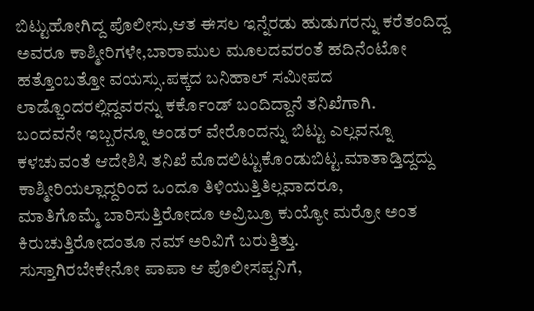ಬಿಟ್ಟುಹೋಗಿದ್ದ ಪೊಲೀಸು,ಆತ ಈಸಲ ಇನ್ನೆರಡು ಹುಡುಗರನ್ನು ಕರೆತಂದಿದ್ದ ಅವರೂ ಕಾಶ್ಮೀರಿಗಳೇ,ಬಾರಾಮುಲ ಮೂಲದವರಂತೆ ಹದಿನೆಂಟೋ ಹತ್ತೊಂಬತ್ತೋ ವಯಸ್ಸು.ಪಕ್ಕದ ಬನಿಹಾಲ್ ಸಮೀಪದ ಲಾಡ್ಜೊಂದರಲ್ಲಿದ್ದವರನ್ನು ಕರ್ಕೊಂಡ್ ಬಂದಿದ್ದಾನೆ ತನಿಖೆಗಾಗಿ.
ಬಂದವನೇ ಇಬ್ಬರನ್ನೂ ಅಂಡರ್ ವೇರೊಂದನ್ನು ಬಿಟ್ಟು ಎಲ್ಲವನ್ನೂ ಕಳಚುವಂತೆ ಆದೇಶಿಸಿ ತನಿಖೆ ಮೊದಲಿಟ್ಟುಕೊಂಡುಬಿಟ್ಟ.ಮಾತಾಡ್ತಿದ್ದದ್ದು ಕಾಶ್ಮೀರಿಯಲ್ಲಾದ್ದರಿಂದ ಒಂದೂ ತಿಳಿಯುತ್ತಿತಿಲ್ಲವಾದರೂ,
ಮಾತಿಗೊಮ್ಮೆ ಬಾರಿಸುತ್ತಿರೋದೂ ಅವ್ರಿಬ್ರೂ ಕುಯ್ಯೋ ಮರ್ರೋ ಅಂತ ಕಿರುಚುತ್ತಿರೋದಂತೂ ನಮ್ ಅರಿವಿಗೆ ಬರುತ್ತಿತ್ತು.
ಸುಸ್ತಾಗಿರಬೇಕೇನೋ ಪಾಪಾ ಆ ಪೊಲೀಸಪ್ಪನಿಗೆ,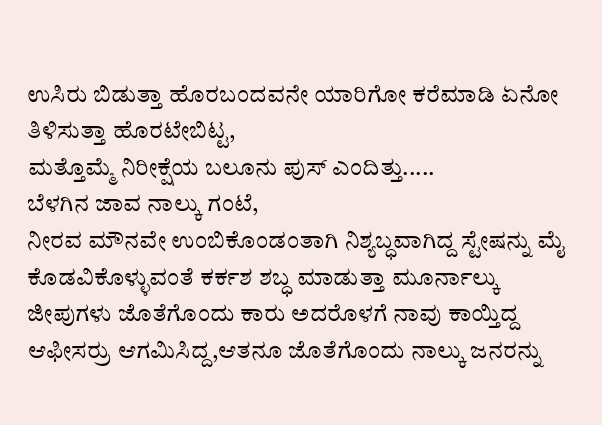ಉಸಿರು ಬಿಡುತ್ತಾ ಹೊರಬಂದವನೇ ಯಾರಿಗೋ ಕರೆಮಾಡಿ ಏನೋ ತಿಳಿಸುತ್ತಾ ಹೊರಟೇಬಿಟ್ಟ,
ಮತ್ತೊಮ್ಮೆ ನಿರೀಕ್ಷೆಯ ಬಲೂನು ಪುಸ್ ಎಂದಿತ್ತು.....
ಬೆಳಗಿನ ಜಾವ ನಾಲ್ಕು ಗಂಟೆ,
ನೀರವ ಮೌನವೇ ಉಂಬಿಕೊಂಡಂತಾಗಿ ನಿಶ್ಯಬ್ಧವಾಗಿದ್ದ ಸ್ಟೇಷನ್ನು ಮೈ ಕೊಡವಿಕೊಳ್ಳುವಂತೆ ಕರ್ಕಶ ಶಬ್ಧ ಮಾಡುತ್ತಾ ಮೂರ್ನಾಲ್ಕು ಜೀಪುಗಳು ಜೊತೆಗೊಂದು ಕಾರು ಅದರೊಳಗೆ ನಾವು ಕಾಯ್ತಿದ್ದ ಆಫೀಸರ್ರು ಆಗಮಿಸಿದ್ದ,ಆತನೂ ಜೊತೆಗೊಂದು ನಾಲ್ಕು ಜನರನ್ನು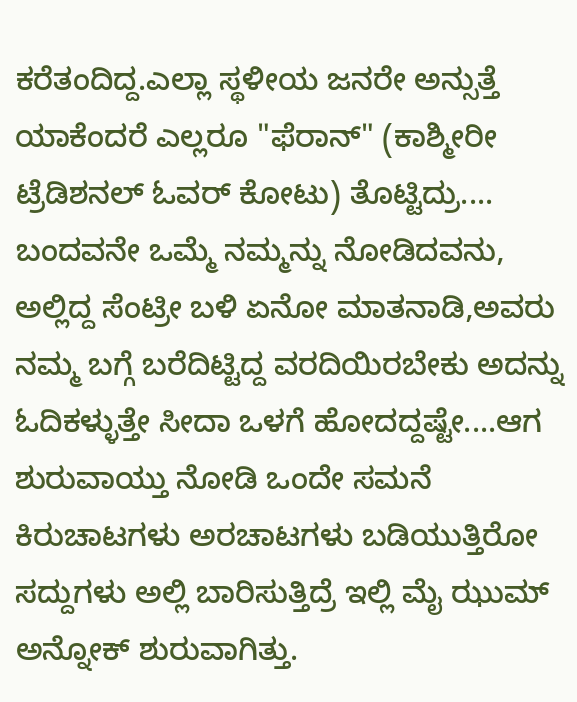ಕರೆತಂದಿದ್ದ.ಎಲ್ಲಾ ಸ್ಥಳೀಯ ಜನರೇ ಅನ್ಸುತ್ತೆ ಯಾಕೆಂದರೆ ಎಲ್ಲರೂ "ಫೆರಾನ್" (ಕಾಶ್ಮೀರೀ ಟ್ರೆಡಿಶನಲ್ ಓವರ್ ಕೋಟು) ತೊಟ್ಟಿದ್ರು....
ಬಂದವನೇ ಒಮ್ಮೆ ನಮ್ಮನ್ನು ನೋಡಿದವನು,
ಅಲ್ಲಿದ್ದ ಸೆಂಟ್ರೀ ಬಳಿ ಏನೋ ಮಾತನಾಡಿ,ಅವರು ನಮ್ಮ ಬಗ್ಗೆ ಬರೆದಿಟ್ಟಿದ್ದ ವರದಿಯಿರಬೇಕು ಅದನ್ನು ಓದಿಕಳ್ಳುತ್ತೇ ಸೀದಾ ಒಳಗೆ ಹೋದದ್ದಷ್ಟೇ....ಆಗ ಶುರುವಾಯ್ತು ನೋಡಿ ಒಂದೇ ಸಮನೆ ಕಿರುಚಾಟಗಳು ಅರಚಾಟಗಳು ಬಡಿಯುತ್ತಿರೋ ಸದ್ದುಗಳು ಅಲ್ಲಿ ಬಾರಿಸುತ್ತಿದ್ರೆ ಇಲ್ಲಿ ಮೈ ಝುಮ್ ಅನ್ನೋಕ್ ಶುರುವಾಗಿತ್ತು.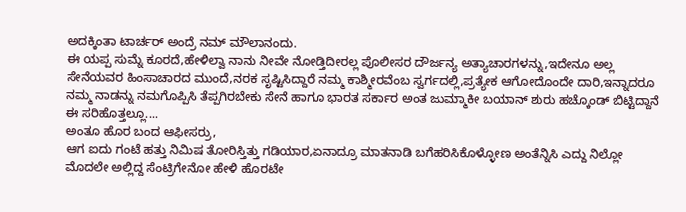ಅದಕ್ಕಿಂತಾ ಟಾರ್ಚರ್ ಅಂದ್ರೆ ನಮ್ ಮೌಲಾನಂದು.
ಈ ಯಪ್ಪ ಸುಮ್ನೆ ಕೂರದೆ,ಹೇಳಿಲ್ವಾ ನಾನು ನೀವೇ ನೋಡ್ತಿದೀರಲ್ಲ ಪೊಲೀಸರ ದೌರ್ಜನ್ಯ ಅತ್ಯಾಚಾರಗಳನ್ನು,ಇದೇನೂ ಅಲ್ಲ ಸೇನೆಯವರ ಹಿಂಸಾಚಾರದ ಮುಂದೆ,ನರಕ ಸೃಷ್ಟಿಸಿದ್ದಾರೆ ನಮ್ಮ ಕಾಶ್ಮೀರವೆಂಬ ಸ್ವರ್ಗದಲ್ಲಿ,ಪ್ರತ್ಯೇಕ ಆಗೋದೊಂದೇ ದಾರಿ,ಇನ್ನಾದರೂ ನಮ್ಮ ನಾಡನ್ನು ನಮಗೊಪ್ಪಿಸಿ ತೆಪ್ಪಗಿರಬೇಕು ಸೇನೆ ಹಾಗೂ ಭಾರತ ಸರ್ಕಾರ ಅಂತ ಜುಮ್ಮಾಕೀ ಬಯಾನ್ ಶುರು ಹಚ್ಕೊಂಡ್ ಬಿಟ್ಟಿದ್ದಾನೆ ಈ ಸರಿಹೊತ್ತಲ್ಲೂ....
ಅಂತೂ ಹೊರ ಬಂದ ಆಫೀಸರ್ರು,
ಆಗ ಐದು ಗಂಟೆ ಹತ್ತು ನಿಮಿಷ ತೋರಿಸ್ತಿತ್ತು ಗಡಿಯಾರ,ಏನಾದ್ರೂ ಮಾತನಾಡಿ ಬಗೆಹರಿಸಿಕೊಳ್ಳೋಣ ಅಂತೆನ್ನಿಸಿ ಎದ್ದು ನಿಲ್ಲೋ ಮೊದಲೇ ಅಲ್ಲಿದ್ದ ಸೆಂಟ್ರಿಗೇನೋ ಹೇಳಿ ಹೊರಟೇ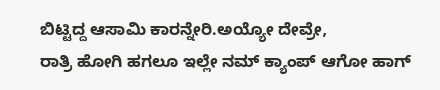ಬಿಟ್ಟಿದ್ದ ಆಸಾಮಿ ಕಾರನ್ನೇರಿ.ಅಯ್ಯೋ ದೇವ್ರೇ,
ರಾತ್ರಿ ಹೋಗಿ ಹಗಲೂ ಇಲ್ಲೇ ನಮ್ ಕ್ಯಾಂಪ್ ಆಗೋ ಹಾಗ್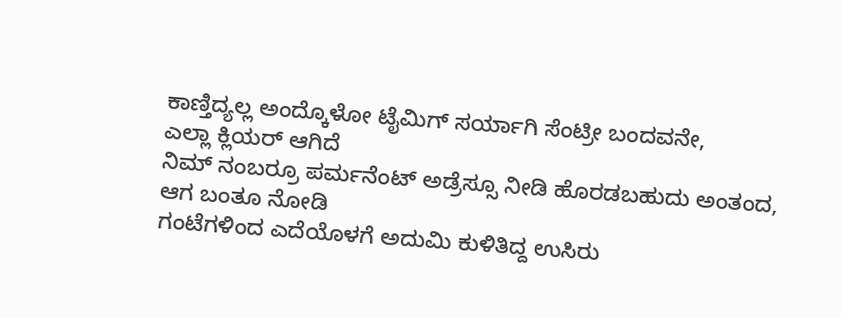ಕಾಣ್ತಿದ್ಯಲ್ಲ ಅಂದ್ಕೊಳೋ ಟೈಮಿಗ್ ಸರ್ಯಾಗಿ ಸೆಂಟ್ರೀ ಬಂದವನೇ,
ಎಲ್ಲಾ ಕ್ಲಿಯರ್ ಆಗಿದೆ
ನಿಮ್ ನಂಬರ್ರೂ ಪರ್ಮನೆಂಟ್ ಅಡ್ರೆಸ್ಸೂ ನೀಡಿ ಹೊರಡಬಹುದು ಅಂತಂದ,
ಆಗ ಬಂತೂ ನೋಡಿ
ಗಂಟೆಗಳಿಂದ ಎದೆಯೊಳಗೆ ಅದುಮಿ ಕುಳಿತಿದ್ದ ಉಸಿರು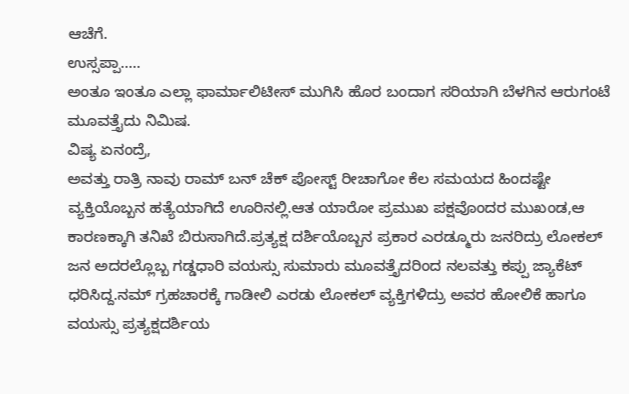ಆಚೆಗೆ.
ಉಸ್ಸಪ್ಪಾ.....
ಅಂತೂ ಇಂತೂ ಎಲ್ಲಾ ಫಾರ್ಮಾಲಿಟೀಸ್ ಮುಗಿಸಿ ಹೊರ ಬಂದಾಗ ಸರಿಯಾಗಿ ಬೆಳಗಿನ ಆರುಗಂಟೆ ಮೂವತ್ತೈದು ನಿಮಿಷ.
ವಿಷ್ಯ ಏನಂದ್ರೆ,
ಅವತ್ತು ರಾತ್ರಿ ನಾವು ರಾಮ್ ಬನ್ ಚೆಕ್ ಪೋಸ್ಟ್ ರೀಚಾಗೋ ಕೆಲ ಸಮಯದ ಹಿಂದಷ್ಟೇ ವ್ಯಕ್ತಿಯೊಬ್ಬನ ಹತ್ಯೆಯಾಗಿದೆ ಊರಿನಲ್ಲಿ.ಆತ ಯಾರೋ ಪ್ರಮುಖ ಪಕ್ಷವೊಂದರ ಮುಖಂಡ,ಆ ಕಾರಣಕ್ಕಾಗಿ ತನಿಖೆ ಬಿರುಸಾಗಿದೆ.ಪ್ರತ್ಯಕ್ಷ ದರ್ಶಿಯೊಬ್ಬನ ಪ್ರಕಾರ ಎರಡ್ಮೂರು ಜನರಿದ್ರು ಲೋಕಲ್ ಜನ ಅದರಲ್ಲೊಬ್ಬ ಗಡ್ಡಧಾರಿ ವಯಸ್ಸು ಸುಮಾರು ಮೂವತ್ತೈದರಿಂದ ನಲವತ್ತು ಕಪ್ಪು ಜ್ಯಾಕೆಟ್ ಧರಿಸಿದ್ದ.ನಮ್ ಗ್ರಹಚಾರಕ್ಕೆ ಗಾಡೀಲಿ ಎರಡು ಲೋಕಲ್ ವ್ಯಕ್ತಿಗಳಿದ್ರು ಅವರ ಹೋಲಿಕೆ ಹಾಗೂ ವಯಸ್ಸು ಪ್ರತ್ಯಕ್ಷದರ್ಶಿಯ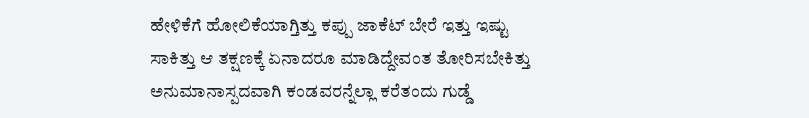ಹೇಳಿಕೆಗೆ ಹೋಲಿಕೆಯಾಗ್ತಿತ್ತು ಕಪ್ಪು ಜಾಕೆಟ್ ಬೇರೆ ಇತ್ತು ಇಷ್ಟು ಸಾಕಿತ್ತು ಆ ತಕ್ಷಣಕ್ಕೆ ಏನಾದರೂ ಮಾಡಿದ್ದೇವಂತ ತೋರಿಸಬೇಕಿತ್ತು ಅನುಮಾನಾಸ್ಪದವಾಗಿ ಕಂಡವರನ್ನೆಲ್ಲಾ ಕರೆತಂದು ಗುಡ್ಡೆ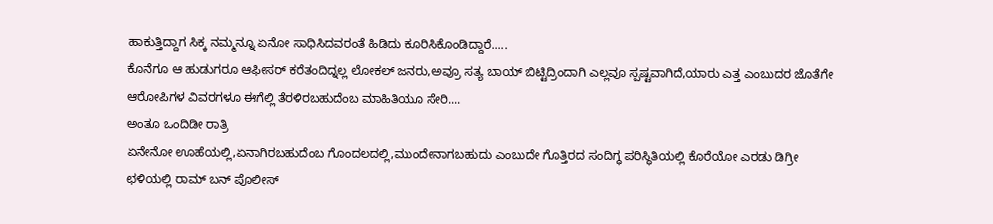ಹಾಕುತ್ತಿದ್ದಾಗ ಸಿಕ್ಕ ನಮ್ಮನ್ನೂ ಏನೋ ಸಾಧಿಸಿದವರಂತೆ ಹಿಡಿದು ಕೂರಿಸಿಕೊಂಡಿದ್ದಾರೆ.....
ಕೊನೆಗೂ ಆ ಹುಡುಗರೂ ಆಫೀಸರ್ ಕರೆತಂದಿದ್ನಲ್ಲ ಲೋಕಲ್ ಜನರು,ಅವ್ರೂ ಸತ್ಯ ಬಾಯ್ ಬಿಟ್ಟಿದ್ರಿಂದಾಗಿ ಎಲ್ಲವೂ ಸ್ಪಷ್ಟವಾಗಿದೆ,ಯಾರು ಎತ್ತ ಎಂಬುದರ ಜೊತೆಗೇ ಆರೋಪಿಗಳ ವಿವರಗಳೂ ಈಗೆಲ್ಲಿ ತೆರಳಿರಬಹುದೆಂಬ ಮಾಹಿತಿಯೂ ಸೇರಿ....
ಅಂತೂ ಒಂದಿಡೀ ರಾತ್ರಿ
ಏನೇನೋ ಊಹೆಯಲ್ಲಿ,ಏನಾಗಿರಬಹುದೆಂಬ ಗೊಂದಲದಲ್ಲಿ,ಮುಂದೇನಾಗಬಹುದು ಎಂಬುದೇ ಗೊತ್ತಿರದ ಸಂದಿಗ್ಧ ಪರಿಸ್ಥಿತಿಯಲ್ಲಿ ಕೊರೆಯೋ ಎರಡು ಡಿಗ್ರೀ ಛಳಿಯಲ್ಲಿ ರಾಮ್ ಬನ್ ಪೊಲೀಸ್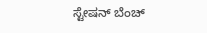ಸ್ಟೇಷನ್ ಬೆಂಚ್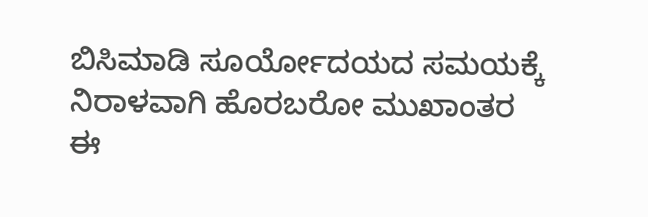ಬಿಸಿಮಾಡಿ ಸೂರ್ಯೋದಯದ ಸಮಯಕ್ಕೆ ನಿರಾಳವಾಗಿ ಹೊರಬರೋ ಮುಖಾಂತರ
ಈ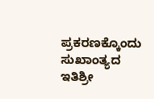ಪ್ರಕರಣಕ್ಕೊಂದು ಸುಖಾಂತ್ಯದ ಇತಿಶ್ರೀ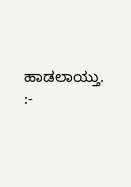ಹಾಡಲಾಯ್ತು.
:-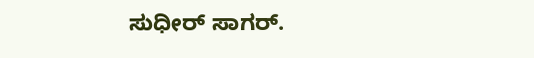ಸುಧೀರ್ ಸಾಗರ್.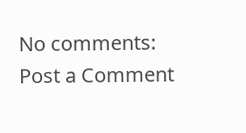No comments:
Post a Comment